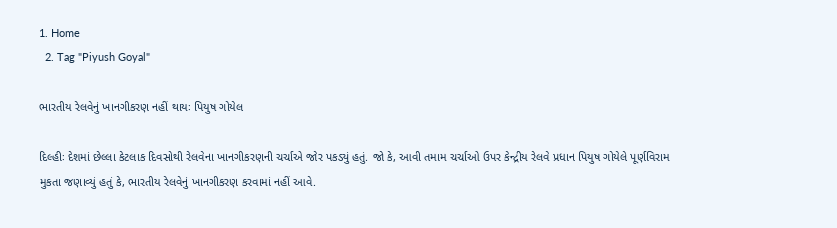1. Home
  2. Tag "Piyush Goyal"

ભારતીય રેલવેનું ખાનગીકરણ નહીં થાયઃ પિયુષ ગોયેલ

દિલ્હીઃ દેશમાં છેલ્લા કેટલાક દિવસોથી રેલવેના ખાનગીકરણની ચર્ચાએ જોર પકડ્યું હતું. જો કે, આવી તમામ ચર્ચાઓ ઉપર કેન્દ્રીય રેલવે પ્રધાન પિયુષ ગોયેલે પૂર્ણવિરામ મુકતા જણાવ્યું હતું કે, ભારતીય રેલવેનું ખાનગીકરણ કરવામાં નહીં આવે.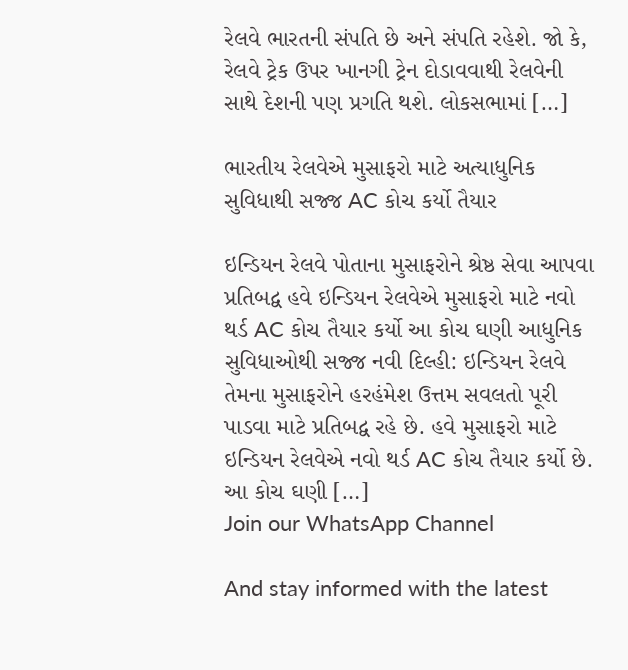રેલવે ભારતની સંપતિ છે અને સંપતિ રહેશે. જો કે, રેલવે ટ્રેક ઉપર ખાનગી ટ્રેન દોડાવવાથી રેલવેની સાથે દેશની પણ પ્રગતિ થશે. લોકસભામાં […]

ભારતીય રેલવેએ મુસાફરો માટે અત્યાધુનિક સુવિધાથી સજ્જ AC કોચ કર્યો તૈયાર

ઇન્ડિયન રેલવે પોતાના મુસાફરોને શ્રેષ્ઠ સેવા આપવા પ્રતિબદ્વ હવે ઇન્ડિયન રેલવેએ મુસાફરો માટે નવો થર્ડ AC કોચ તૈયાર કર્યો આ કોચ ઘણી આધુનિક સુવિધાઓથી સજ્જ નવી દિલ્હી: ઇન્ડિયન રેલવે તેમના મુસાફરોને હરહંમેશ ઉત્તમ સવલતો પૂરી પાડવા માટે પ્રતિબદ્વ રહે છે. હવે મુસાફરો માટે ઇન્ડિયન રેલવેએ નવો થર્ડ AC કોચ તૈયાર કર્યો છે. આ કોચ ઘણી […]
Join our WhatsApp Channel

And stay informed with the latest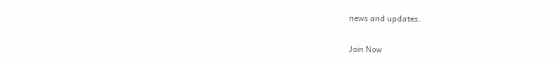news and updates.

Join Now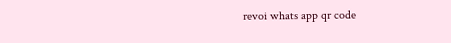revoi whats app qr code